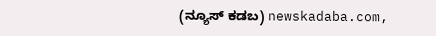(ನ್ಯೂಸ್ ಕಡಬ) newskadaba.com,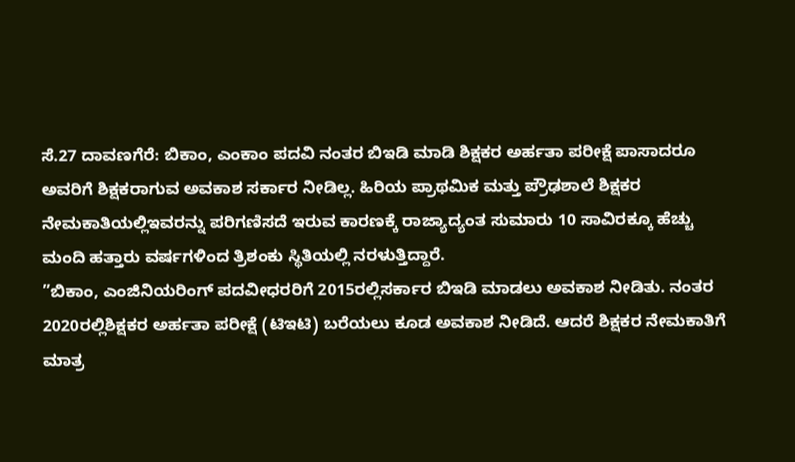ಸೆ.27 ದಾವಣಗೆರೆ: ಬಿಕಾಂ, ಎಂಕಾಂ ಪದವಿ ನಂತರ ಬಿಇಡಿ ಮಾಡಿ ಶಿಕ್ಷಕರ ಅರ್ಹತಾ ಪರೀಕ್ಷೆ ಪಾಸಾದರೂ ಅವರಿಗೆ ಶಿಕ್ಷಕರಾಗುವ ಅವಕಾಶ ಸರ್ಕಾರ ನೀಡಿಲ್ಲ. ಹಿರಿಯ ಪ್ರಾಥಮಿಕ ಮತ್ತು ಪ್ರೌಢಶಾಲೆ ಶಿಕ್ಷಕರ ನೇಮಕಾತಿಯಲ್ಲಿಇವರನ್ನು ಪರಿಗಣಿಸದೆ ಇರುವ ಕಾರಣಕ್ಕೆ ರಾಜ್ಯಾದ್ಯಂತ ಸುಮಾರು 10 ಸಾವಿರಕ್ಕೂ ಹೆಚ್ಚು ಮಂದಿ ಹತ್ತಾರು ವರ್ಷಗಳಿಂದ ತ್ರಿಶಂಕು ಸ್ಥಿತಿಯಲ್ಲಿ ನರಳುತ್ತಿದ್ದಾರೆ.
”ಬಿಕಾಂ, ಎಂಜಿನಿಯರಿಂಗ್ ಪದವೀಧರರಿಗೆ 2015ರಲ್ಲಿಸರ್ಕಾರ ಬಿಇಡಿ ಮಾಡಲು ಅವಕಾಶ ನೀಡಿತು. ನಂತರ 2020ರಲ್ಲಿಶಿಕ್ಷಕರ ಅರ್ಹತಾ ಪರೀಕ್ಷೆ (ಟಿಇಟಿ) ಬರೆಯಲು ಕೂಡ ಅವಕಾಶ ನೀಡಿದೆ. ಆದರೆ ಶಿಕ್ಷಕರ ನೇಮಕಾತಿಗೆ ಮಾತ್ರ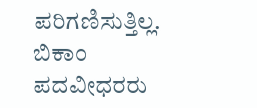ಪರಿಗಣಿಸುತ್ತಿಲ್ಲ. ಬಿಕಾಂ ಪದವೀಧರರು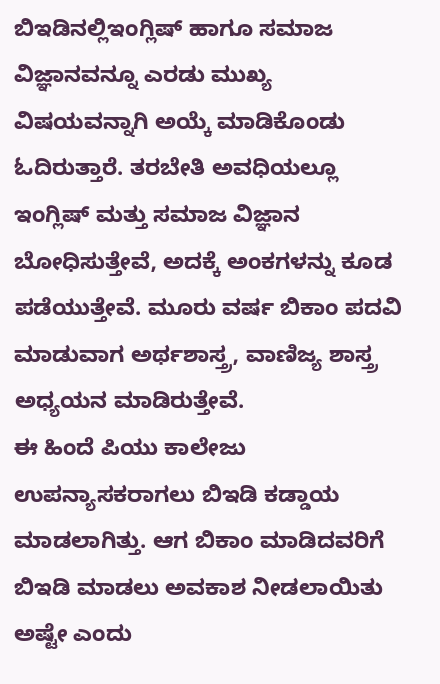ಬಿಇಡಿನಲ್ಲಿಇಂಗ್ಲಿಷ್ ಹಾಗೂ ಸಮಾಜ ವಿಜ್ಞಾನವನ್ನೂ ಎರಡು ಮುಖ್ಯ ವಿಷಯವನ್ನಾಗಿ ಅಯ್ಕೆ ಮಾಡಿಕೊಂಡು ಓದಿರುತ್ತಾರೆ. ತರಬೇತಿ ಅವಧಿಯಲ್ಲೂ ಇಂಗ್ಲಿಷ್ ಮತ್ತು ಸಮಾಜ ವಿಜ್ಞಾನ ಬೋಧಿಸುತ್ತೇವೆ, ಅದಕ್ಕೆ ಅಂಕಗಳನ್ನು ಕೂಡ ಪಡೆಯುತ್ತೇವೆ. ಮೂರು ವರ್ಷ ಬಿಕಾಂ ಪದವಿ ಮಾಡುವಾಗ ಅರ್ಥಶಾಸ್ತ್ರ, ವಾಣಿಜ್ಯ ಶಾಸ್ತ್ರ ಅಧ್ಯಯನ ಮಾಡಿರುತ್ತೇವೆ.
ಈ ಹಿಂದೆ ಪಿಯು ಕಾಲೇಜು ಉಪನ್ಯಾಸಕರಾಗಲು ಬಿಇಡಿ ಕಡ್ಡಾಯ ಮಾಡಲಾಗಿತ್ತು. ಆಗ ಬಿಕಾಂ ಮಾಡಿದವರಿಗೆ ಬಿಇಡಿ ಮಾಡಲು ಅವಕಾಶ ನೀಡಲಾಯಿತು ಅಷ್ಟೇ ಎಂದು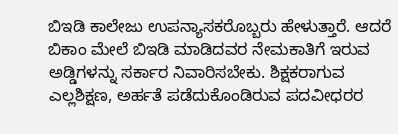ಬಿಇಡಿ ಕಾಲೇಜು ಉಪನ್ಯಾಸಕರೊಬ್ಬರು ಹೇಳುತ್ತಾರೆ. ಆದರೆ ಬಿಕಾಂ ಮೇಲೆ ಬಿಇಡಿ ಮಾಡಿದವರ ನೇಮಕಾತಿಗೆ ಇರುವ ಅಡ್ಡಿಗಳನ್ನು ಸರ್ಕಾರ ನಿವಾರಿಸಬೇಕು. ಶಿಕ್ಷಕರಾಗುವ ಎಲ್ಲಶಿಕ್ಷಣ, ಅರ್ಹತೆ ಪಡೆದುಕೊಂಡಿರುವ ಪದವೀಧರರ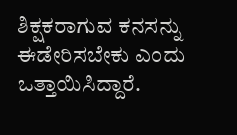ಶಿಕ್ಷಕರಾಗುವ ಕನಸನ್ನು ಈಡೇರಿಸಬೇಕು ಎಂದು ಒತ್ತಾಯಿಸಿದ್ದಾರೆ.